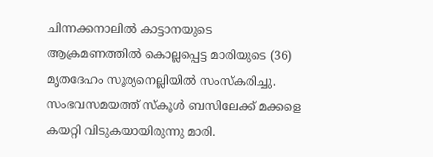ചിന്നക്കനാലിൽ കാട്ടാനയുടെ ആക്രമണത്തിൽ കൊല്ലപ്പെട്ട മാരിയുടെ (36) മൃതദേഹം സൂര്യനെല്ലിയിൽ സംസ്കരിച്ചു. സംഭവസമയത്ത് സ്കൂൾ ബസിലേക്ക് മക്കളെ കയറ്റി വിടുകയായിരുന്നു മാരി.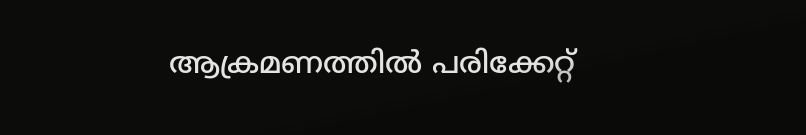ആക്രമണത്തിൽ പരിക്കേറ്റ്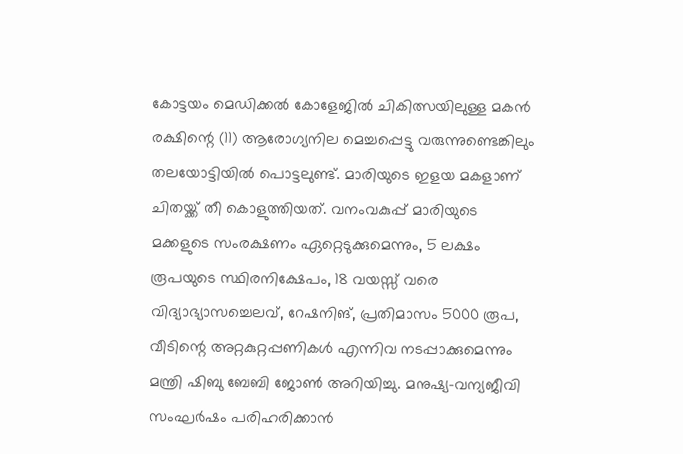കോട്ടയം മെഡിക്കൽ കോളേജിൽ ചികിത്സയിലുള്ള മകൻ രക്ഷിന്റെ (11) ആരോഗ്യനില മെച്ചപ്പെട്ടു വരുന്നുണ്ടെങ്കിലും തലയോട്ടിയിൽ പൊട്ടലുണ്ട്. മാരിയുടെ ഇളയ മകളാണ് ചിതയ്ക്ക് തീ കൊളുത്തിയത്. വനംവകുപ്പ് മാരിയുടെ മക്കളുടെ സംരക്ഷണം ഏറ്റെടുക്കുമെന്നും, 5 ലക്ഷം രൂപയുടെ സ്ഥിരനിക്ഷേപം, 18 വയസ്സ് വരെ വിദ്യാഭ്യാസച്ചെലവ്, റേഷനിങ്, പ്രതിമാസം 5000 രൂപ, വീടിന്റെ അറ്റകുറ്റപ്പണികൾ എന്നിവ നടപ്പാക്കുമെന്നും മന്ത്രി ഷിബു ബേബി ജോൺ അറിയിച്ചു. മനുഷ്യ-വന്യജീവി സംഘർഷം പരിഹരിക്കാൻ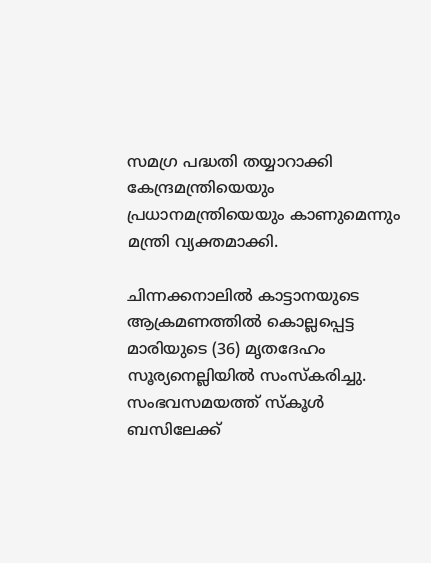സമഗ്ര പദ്ധതി തയ്യാറാക്കി കേന്ദ്രമന്ത്രിയെയും പ്രധാനമന്ത്രിയെയും കാണുമെന്നും മന്ത്രി വ്യക്തമാക്കി.

ചിന്നക്കനാലിൽ കാട്ടാനയുടെ ആക്രമണത്തിൽ കൊല്ലപ്പെട്ട മാരിയുടെ (36) മൃതദേഹം സൂര്യനെല്ലിയിൽ സംസ്കരിച്ചു. സംഭവസമയത്ത് സ്കൂൾ ബസിലേക്ക്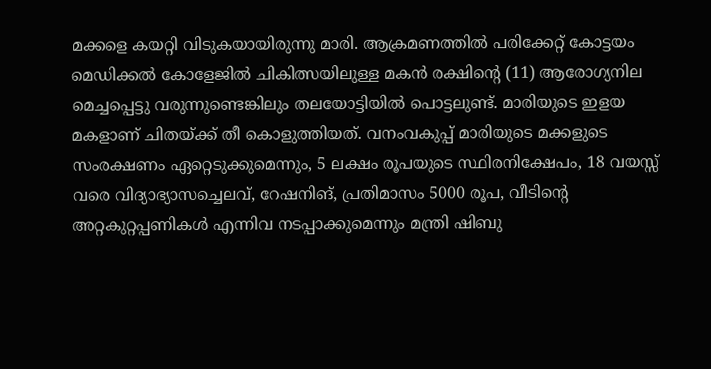മക്കളെ കയറ്റി വിടുകയായിരുന്നു മാരി. ആക്രമണത്തിൽ പരിക്കേറ്റ് കോട്ടയം മെഡിക്കൽ കോളേജിൽ ചികിത്സയിലുള്ള മകൻ രക്ഷിന്റെ (11) ആരോഗ്യനില മെച്ചപ്പെട്ടു വരുന്നുണ്ടെങ്കിലും തലയോട്ടിയിൽ പൊട്ടലുണ്ട്. മാരിയുടെ ഇളയ മകളാണ് ചിതയ്ക്ക് തീ കൊളുത്തിയത്. വനംവകുപ്പ് മാരിയുടെ മക്കളുടെ സംരക്ഷണം ഏറ്റെടുക്കുമെന്നും, 5 ലക്ഷം രൂപയുടെ സ്ഥിരനിക്ഷേപം, 18 വയസ്സ് വരെ വിദ്യാഭ്യാസച്ചെലവ്, റേഷനിങ്, പ്രതിമാസം 5000 രൂപ, വീടിന്റെ അറ്റകുറ്റപ്പണികൾ എന്നിവ നടപ്പാക്കുമെന്നും മന്ത്രി ഷിബു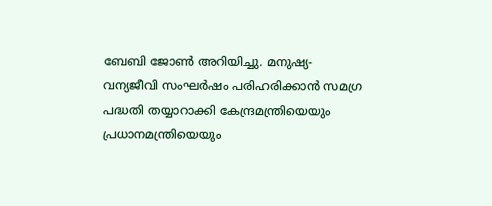ബേബി ജോൺ അറിയിച്ചു. മനുഷ്യ-വന്യജീവി സംഘർഷം പരിഹരിക്കാൻ സമഗ്ര പദ്ധതി തയ്യാറാക്കി കേന്ദ്രമന്ത്രിയെയും പ്രധാനമന്ത്രിയെയും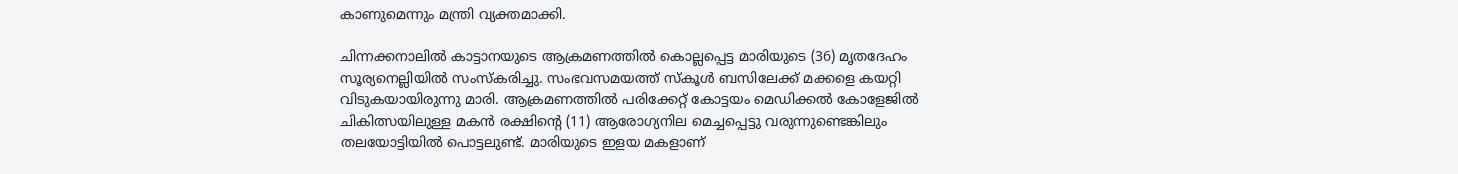കാണുമെന്നും മന്ത്രി വ്യക്തമാക്കി.

ചിന്നക്കനാലിൽ കാട്ടാനയുടെ ആക്രമണത്തിൽ കൊല്ലപ്പെട്ട മാരിയുടെ (36) മൃതദേഹം സൂര്യനെല്ലിയിൽ സംസ്കരിച്ചു. സംഭവസമയത്ത് സ്കൂൾ ബസിലേക്ക് മക്കളെ കയറ്റി വിടുകയായിരുന്നു മാരി. ആക്രമണത്തിൽ പരിക്കേറ്റ് കോട്ടയം മെഡിക്കൽ കോളേജിൽ ചികിത്സയിലുള്ള മകൻ രക്ഷിന്റെ (11) ആരോഗ്യനില മെച്ചപ്പെട്ടു വരുന്നുണ്ടെങ്കിലും തലയോട്ടിയിൽ പൊട്ടലുണ്ട്. മാരിയുടെ ഇളയ മകളാണ്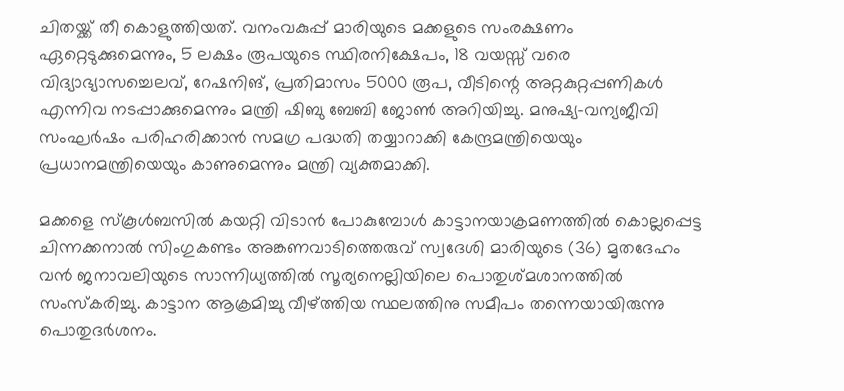ചിതയ്ക്ക് തീ കൊളുത്തിയത്. വനംവകുപ്പ് മാരിയുടെ മക്കളുടെ സംരക്ഷണം ഏറ്റെടുക്കുമെന്നും, 5 ലക്ഷം രൂപയുടെ സ്ഥിരനിക്ഷേപം, 18 വയസ്സ് വരെ വിദ്യാഭ്യാസച്ചെലവ്, റേഷനിങ്, പ്രതിമാസം 5000 രൂപ, വീടിന്റെ അറ്റകുറ്റപ്പണികൾ എന്നിവ നടപ്പാക്കുമെന്നും മന്ത്രി ഷിബു ബേബി ജോൺ അറിയിച്ചു. മനുഷ്യ-വന്യജീവി സംഘർഷം പരിഹരിക്കാൻ സമഗ്ര പദ്ധതി തയ്യാറാക്കി കേന്ദ്രമന്ത്രിയെയും പ്രധാനമന്ത്രിയെയും കാണുമെന്നും മന്ത്രി വ്യക്തമാക്കി.

മക്കളെ സ്കൂൾബസിൽ കയറ്റി വിടാൻ പോകുമ്പോൾ കാട്ടാനയാക്രമണത്തിൽ കൊല്ലപ്പെട്ട ചിന്നക്കനാൽ സിംഗുകണ്ടം അങ്കണവാടിത്തെരുവ് സ്വദേശി മാരിയുടെ (36) മൃതദേഹം വൻ ജനാവലിയുടെ സാന്നിധ്യത്തിൽ സൂര്യനെല്ലിയിലെ പൊതുശ്മശാനത്തിൽ സംസ്കരിച്ചു. കാട്ടാന ആക്രമിച്ചു വീഴ്ത്തിയ സ്ഥലത്തിനു സമീപം തന്നെയായിരുന്നു പൊതുദർശനം.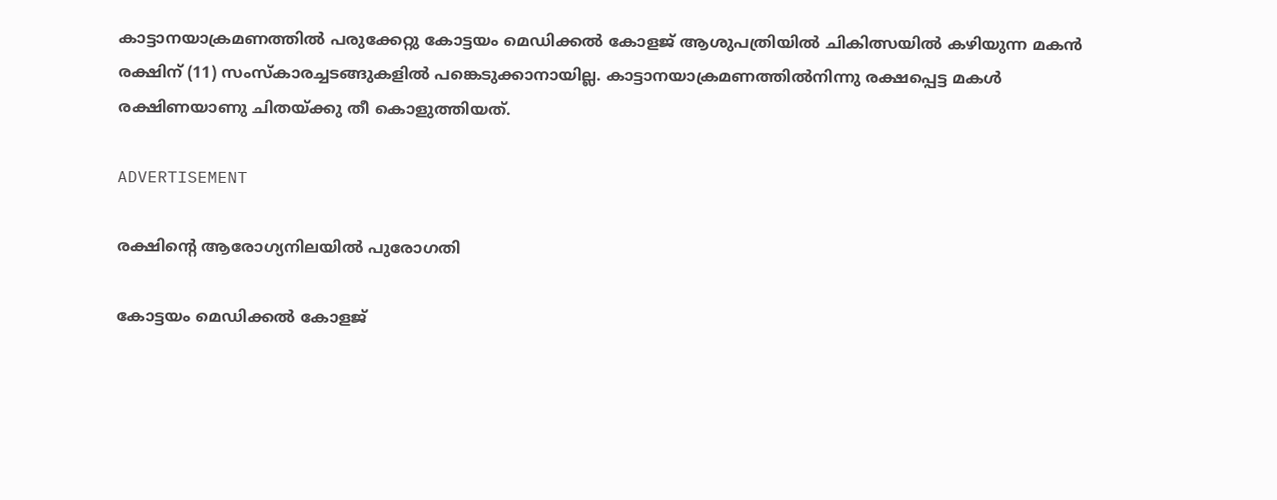കാട്ടാനയാക്രമണത്തിൽ പരുക്കേറ്റു കോട്ടയം മെഡിക്കൽ കോളജ് ആശുപത്രിയിൽ ചികിത്സയിൽ കഴിയുന്ന മകൻ രക്ഷിന് (11) സംസ്കാരച്ചടങ്ങുകളിൽ പങ്കെടുക്കാനായില്ല. കാട്ടാനയാക്രമണത്തിൽനിന്നു രക്ഷപ്പെട്ട മകൾ രക്ഷിണയാണു ചിതയ്ക്കു തീ കൊളുത്തിയത്.

ADVERTISEMENT

രക്ഷിന്റെ ആരോഗ്യനിലയിൽ പുരോഗതി

കോട്ടയം മെഡിക്കൽ കോളജ്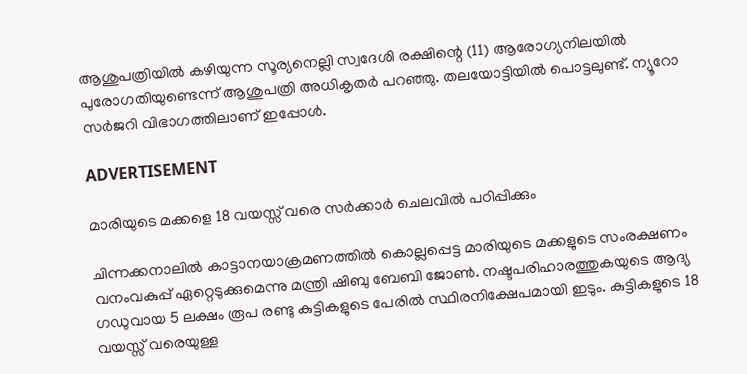ആശുപത്രിയിൽ കഴിയുന്ന സൂര്യനെല്ലി സ്വദേശി രക്ഷിന്റെ (11) ആരോഗ്യനിലയിൽ പുരോഗതിയുണ്ടെന്ന് ആശുപത്രി അധികൃതർ പറഞ്ഞു. തലയോട്ടിയിൽ പൊട്ടലുണ്ട്. ന്യൂറോ സർജറി വിഭാഗത്തിലാണ് ഇപ്പോൾ.

ADVERTISEMENT

മാരിയുടെ മക്കളെ 18 വയസ്സ് വരെ സർക്കാർ ചെലവിൽ ‌പഠിപ്പിക്കും

ചിന്നക്കനാലിൽ കാട്ടാനയാക്രമണത്തിൽ കൊല്ലപ്പെട്ട മാരിയുടെ മക്കളുടെ സംരക്ഷണം വനംവകുപ്പ് ഏറ്റെടുക്കുമെന്നു മന്ത്രി ഷിബു ബേബി ജോൺ. നഷ്ടപരിഹാരത്തുകയുടെ ആദ്യ ഗഡുവായ 5 ലക്ഷം രൂപ രണ്ടു കുട്ടികളുടെ പേരിൽ സ്ഥിരനിക്ഷേപമായി ഇടും. കുട്ടികളുടെ 18 വയസ്സ് വരെയുള്ള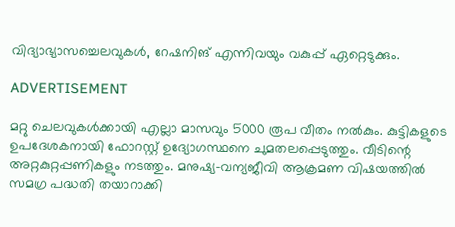വിദ്യാഭ്യാസച്ചെലവുകൾ, റേഷനിങ് എന്നിവയും വകുപ്പ് ഏറ്റെടുക്കും.

ADVERTISEMENT

മറ്റു ചെലവുകൾക്കായി എല്ലാ മാസവും 5000 രൂപ വീതം നൽകും. കുട്ടികളുടെ ഉപദേശകനായി ഫോറസ്റ്റ് ഉദ്യോഗസ്ഥനെ ചുമതലപ്പെടുത്തും. വീടിന്റെ അറ്റകുറ്റപ്പണികളും നടത്തും. മനുഷ്യ–വന്യജീവി ആക്രമണ വിഷയത്തിൽ സമഗ്ര പദ്ധതി തയാറാക്കി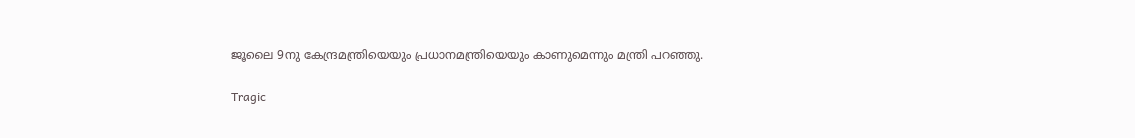ജൂലൈ 9നു കേന്ദ്രമന്ത്രിയെയും പ്രധാനമന്ത്രിയെയും കാണുമെന്നും മന്ത്രി പറഞ്ഞു.

Tragic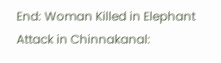End: Woman Killed in Elephant Attack in Chinnakanal: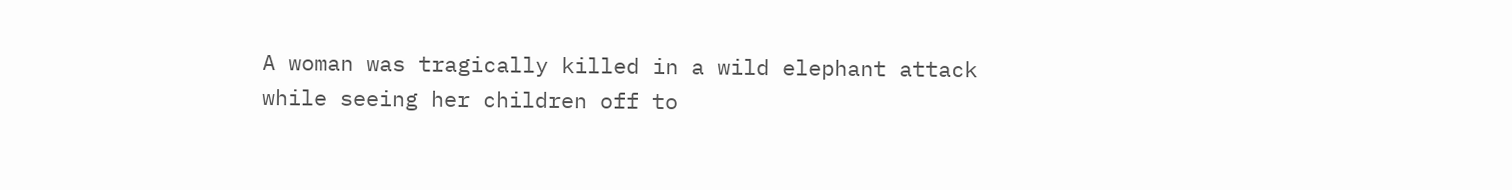A woman was tragically killed in a wild elephant attack while seeing her children off to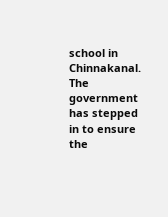school in Chinnakanal. The government has stepped in to ensure the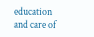education and care of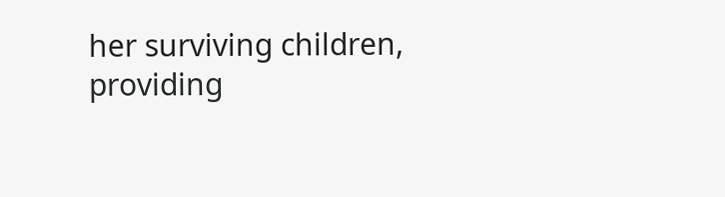her surviving children, providing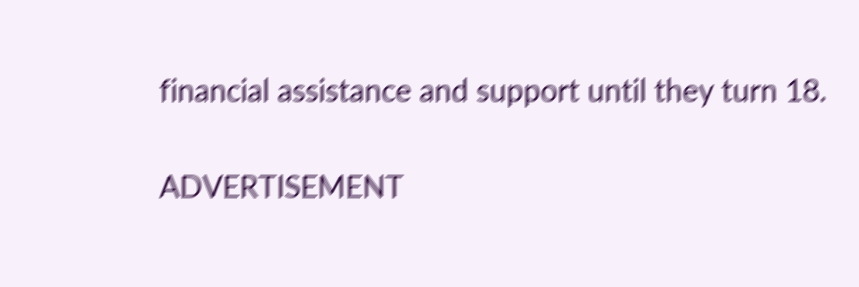financial assistance and support until they turn 18.

ADVERTISEMENT